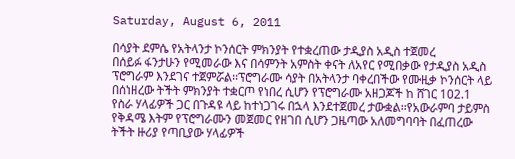Saturday, August 6, 2011

በሳያት ደምሴ የአትላንታ ኮንሰርት ምክንያት የተቋረጠው ታዲያስ አዲስ ተጀመረ
በሰይፉ ፋንታሁን የሚመራው እና በሳምንት አምስት ቀናት ለአየር የሚበቃው የታዲያስ አዲስ ፕሮግራም እንደገና ተጀምሯል፡፡ፕሮግራሙ ሳያት በአትላንታ ባቀረበችው የሙዚቃ ኮንሰርት ላይ በሰነዘረው ትችት ምክንያት ተቋርጦ የነበረ ሲሆን የፕሮግራሙ አዘጋጆች ከ ሸገር 102.1 የስራ ሃላፊዎች ጋር በጉዳዩ ላይ ከተነጋገሩ በኋላ እንደተጀመረ ታውቋል፡፡የአውራምባ ታይምስ የቅዳሜ እትም የፕሮግራሙን መጀመር የዘገበ ሲሆን ጋዜጣው አለመግባባት በፈጠረው ትችት ዙሪያ የጣቢያው ሃላፊዎች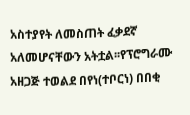አስተያየት ለመስጠት ፈቃደኛ አለመሆናቸውን አትቷል፡፡የፕሮግራሙ አዘጋጅ ተወልደ በየነ(ተቦርነ) በበቂ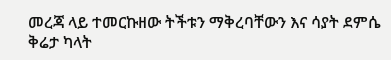መረጃ ላይ ተመርኩዘው ትችቱን ማቅረባቸውን እና ሳያት ደምሴ ቅሬታ ካላት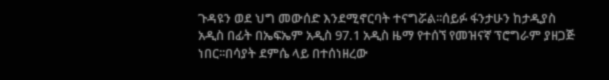ጉዳዩን ወደ ህግ መውሰድ እንደሚኖርባት ተናግሯል፡፡ሰይፉ ፋንታሁን ከታዲያስ አዲስ በፊት በኤፍኤም አዲስ 97.1 አዲስ ዜማ የተሰኘ የመዝናኛ ፕሮግራም ያዘጋጅ ነበር፡፡በሳያት ደምሴ ላይ በተሰነዘረው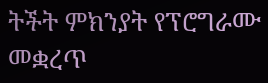ትችት ምክንያት የፕሮግራሙ መቋረጥ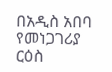በአዲስ አበባ የመነጋገሪያ ርዕስ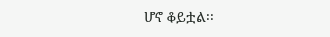ሆኖ ቆይቷል፡፡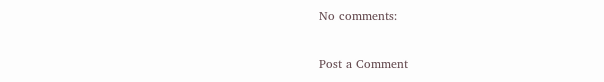No comments:

Post a Comment